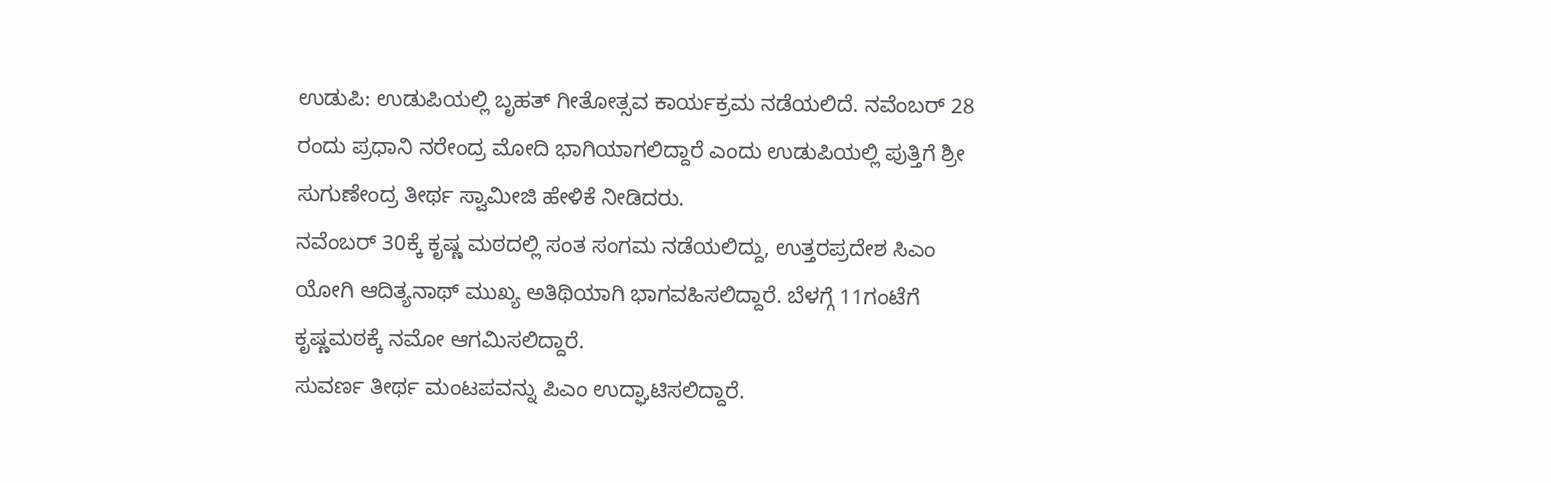ಉಡುಪಿ: ಉಡುಪಿಯಲ್ಲಿ ಬೃಹತ್ ಗೀತೋತ್ಸವ ಕಾರ್ಯಕ್ರಮ ನಡೆಯಲಿದೆ. ನವೆಂಬರ್ 28 ರಂದು ಪ್ರಧಾನಿ ನರೇಂದ್ರ ಮೋದಿ ಭಾಗಿಯಾಗಲಿದ್ದಾರೆ ಎಂದು ಉಡುಪಿಯಲ್ಲಿ ಪುತ್ತಿಗೆ ಶ್ರೀ ಸುಗುಣೇಂದ್ರ ತೀರ್ಥ ಸ್ವಾಮೀಜಿ ಹೇಳಿಕೆ ನೀಡಿದರು.
ನವೆಂಬರ್ 30ಕ್ಕೆ ಕೃಷ್ಣ ಮಠದಲ್ಲಿ ಸಂತ ಸಂಗಮ ನಡೆಯಲಿದ್ದು, ಉತ್ತರಪ್ರದೇಶ ಸಿಎಂ ಯೋಗಿ ಆದಿತ್ಯನಾಥ್ ಮುಖ್ಯ ಅತಿಥಿಯಾಗಿ ಭಾಗವಹಿಸಲಿದ್ದಾರೆ. ಬೆಳಗ್ಗೆ 11ಗಂಟೆಗೆ ಕೃಷ್ಣಮಠಕ್ಕೆ ನಮೋ ಆಗಮಿಸಲಿದ್ದಾರೆ.
ಸುವರ್ಣ ತೀರ್ಥ ಮಂಟಪವನ್ನು ಪಿಎಂ ಉದ್ಘಾಟಿಸಲಿದ್ದಾರೆ.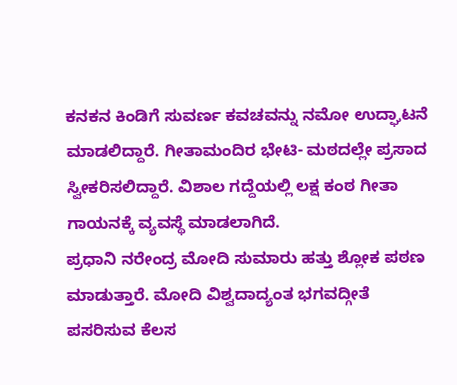ಕನಕನ ಕಿಂಡಿಗೆ ಸುವರ್ಣ ಕವಚವನ್ನು ನಮೋ ಉದ್ಘಾಟನೆ ಮಾಡಲಿದ್ದಾರೆ. ಗೀತಾಮಂದಿರ ಭೇಟಿ- ಮಠದಲ್ಲೇ ಪ್ರಸಾದ ಸ್ವೀಕರಿಸಲಿದ್ದಾರೆ. ವಿಶಾಲ ಗದ್ದೆಯಲ್ಲಿ ಲಕ್ಷ ಕಂಠ ಗೀತಾ ಗಾಯನಕ್ಕೆ ವ್ಯವಸ್ಥೆ ಮಾಡಲಾಗಿದೆ.
ಪ್ರಧಾನಿ ನರೇಂದ್ರ ಮೋದಿ ಸುಮಾರು ಹತ್ತು ಶ್ಲೋಕ ಪಠಣ ಮಾಡುತ್ತಾರೆ. ಮೋದಿ ವಿಶ್ವದಾದ್ಯಂತ ಭಗವದ್ಗೀತೆ ಪಸರಿಸುವ ಕೆಲಸ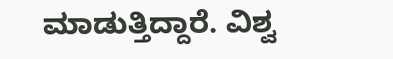ಮಾಡುತ್ತಿದ್ದಾರೆ. ವಿಶ್ವ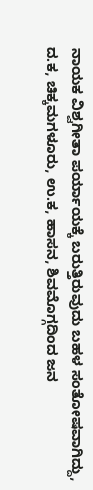ನಾಯಕ ವಿಶ್ವಗೀತಾ ಪರ್ಯಾಯಕ್ಕೆ ಬರುತ್ತಿರುವುದು ಬಹಳ ಸಂತೋಷವಾಗಿದ್ದು, ದ.ಕ, ಚಿಕ್ಕಮಗಳೂರು, ಉ.ಕ, ಹಾಸನ, ಶಿವಮೊಗ್ಗದಿಂದ ಜನ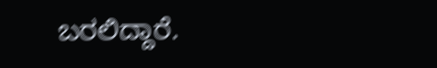ಬರಲಿದ್ದಾರೆ.